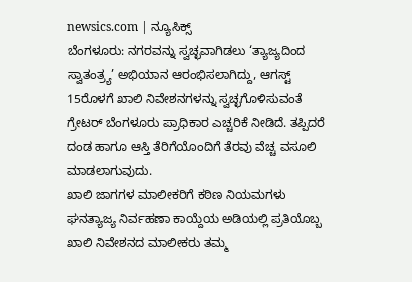newsics.com | ನ್ಯೂಸಿಕ್ಸ್
ಬೆಂಗಳೂರು: ನಗರವನ್ನು ಸ್ವಚ್ಛವಾಗಿಡಲು ‘ತ್ಯಾಜ್ಯದಿಂದ ಸ್ವಾತಂತ್ರ್ಯ’ ಅಭಿಯಾನ ಆರಂಭಿಸಲಾಗಿದ್ದು, ಆಗಸ್ಟ್ 15ರೊಳಗೆ ಖಾಲಿ ನಿವೇಶನಗಳನ್ನು ಸ್ವಚ್ಛಗೊಳಿಸುವಂತೆ ಗ್ರೇಟರ್ ಬೆಂಗಳೂರು ಪ್ರಾಧಿಕಾರ ಎಚ್ಚರಿಕೆ ನೀಡಿದೆ. ತಪ್ಪಿದರೆ ದಂಡ ಹಾಗೂ ಆಸ್ತಿ ತೆರಿಗೆಯೊಂದಿಗೆ ತೆರವು ವೆಚ್ಚ ವಸೂಲಿ ಮಾಡಲಾಗುವುದು.
ಖಾಲಿ ಜಾಗಗಳ ಮಾಲೀಕರಿಗೆ ಕಠಿಣ ನಿಯಮಗಳು
ಘನತ್ಯಾಜ್ಯ ನಿರ್ವಹಣಾ ಕಾಯ್ದೆಯ ಅಡಿಯಲ್ಲಿ ಪ್ರತಿಯೊಬ್ಬ ಖಾಲಿ ನಿವೇಶನದ ಮಾಲೀಕರು ತಮ್ಮ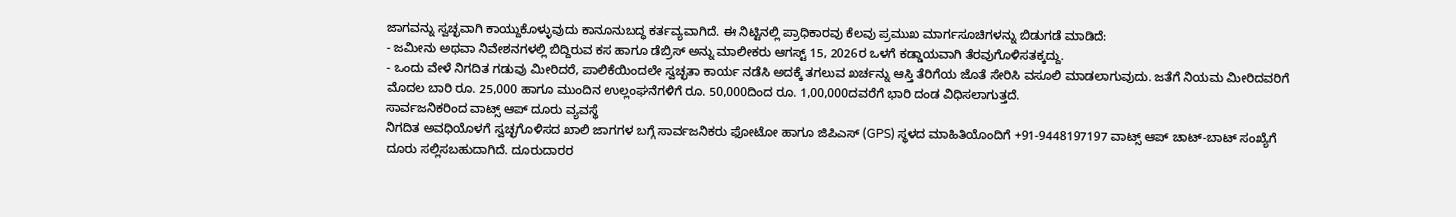ಜಾಗವನ್ನು ಸ್ವಚ್ಛವಾಗಿ ಕಾಯ್ದುಕೊಳ್ಳುವುದು ಕಾನೂನುಬದ್ಧ ಕರ್ತವ್ಯವಾಗಿದೆ. ಈ ನಿಟ್ಟಿನಲ್ಲಿ ಪ್ರಾಧಿಕಾರವು ಕೆಲವು ಪ್ರಮುಖ ಮಾರ್ಗಸೂಚಿಗಳನ್ನು ಬಿಡುಗಡೆ ಮಾಡಿದೆ:
- ಜಮೀನು ಅಥವಾ ನಿವೇಶನಗಳಲ್ಲಿ ಬಿದ್ದಿರುವ ಕಸ ಹಾಗೂ ಡೆಬ್ರಿಸ್ ಅನ್ನು ಮಾಲೀಕರು ಆಗಸ್ಟ್ 15, 2026ರ ಒಳಗೆ ಕಡ್ಡಾಯವಾಗಿ ತೆರವುಗೊಳಿಸತಕ್ಕದ್ದು.
- ಒಂದು ವೇಳೆ ನಿಗದಿತ ಗಡುವು ಮೀರಿದರೆ, ಪಾಲಿಕೆಯಿಂದಲೇ ಸ್ವಚ್ಛತಾ ಕಾರ್ಯ ನಡೆಸಿ ಅದಕ್ಕೆ ತಗಲುವ ಖರ್ಚನ್ನು ಆಸ್ತಿ ತೆರಿಗೆಯ ಜೊತೆ ಸೇರಿಸಿ ವಸೂಲಿ ಮಾಡಲಾಗುವುದು. ಜತೆಗೆ ನಿಯಮ ಮೀರಿದವರಿಗೆ ಮೊದಲ ಬಾರಿ ರೂ. 25,000 ಹಾಗೂ ಮುಂದಿನ ಉಲ್ಲಂಘನೆಗಳಿಗೆ ರೂ. 50,000ದಿಂದ ರೂ. 1,00,000ದವರೆಗೆ ಭಾರಿ ದಂಡ ವಿಧಿಸಲಾಗುತ್ತದೆ.
ಸಾರ್ವಜನಿಕರಿಂದ ವಾಟ್ಸ್ ಆಪ್ ದೂರು ವ್ಯವಸ್ಥೆ
ನಿಗದಿತ ಅವಧಿಯೊಳಗೆ ಸ್ವಚ್ಛಗೊಳಿಸದ ಖಾಲಿ ಜಾಗಗಳ ಬಗ್ಗೆ ಸಾರ್ವಜನಿಕರು ಫೋಟೋ ಹಾಗೂ ಜಿಪಿಎಸ್ (GPS) ಸ್ಥಳದ ಮಾಹಿತಿಯೊಂದಿಗೆ +91-9448197197 ವಾಟ್ಸ್ ಆಪ್ ಚಾಟ್-ಬಾಟ್ ಸಂಖ್ಯೆಗೆ ದೂರು ಸಲ್ಲಿಸಬಹುದಾಗಿದೆ. ದೂರುದಾರರ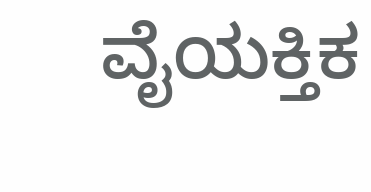ವೈಯಕ್ತಿಕ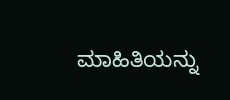ಮಾಹಿತಿಯನ್ನು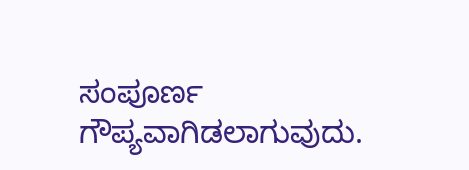ಸಂಪೂರ್ಣ ಗೌಪ್ಯವಾಗಿಡಲಾಗುವುದು.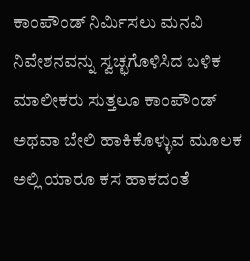ಕಾಂಪೌಂಡ್ ನಿರ್ಮಿಸಲು ಮನವಿ
ನಿವೇಶನವನ್ನು ಸ್ವಚ್ಛಗೊಳಿಸಿದ ಬಳಿಕ ಮಾಲೀಕರು ಸುತ್ತಲೂ ಕಾಂಪೌಂಡ್ ಅಥವಾ ಬೇಲಿ ಹಾಕಿಕೊಳ್ಳುವ ಮೂಲಕ ಅಲ್ಲಿ ಯಾರೂ ಕಸ ಹಾಕದಂತೆ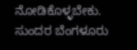ನೋಡಿಕೊಳ್ಳಬೇಕು. ಸುಂದರ ಬೆಂಗಳೂರು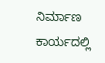ನಿರ್ಮಾಣ ಕಾರ್ಯದಲ್ಲಿ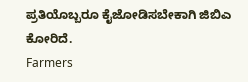ಪ್ರತಿಯೊಬ್ಬರೂ ಕೈಜೋಡಿಸಬೇಕಾಗಿ ಜಿಬಿಎ ಕೋರಿದೆ.
Farmers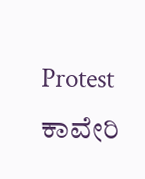Protest ಕಾವೇರಿ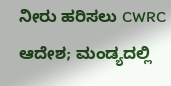ನೀರು ಹರಿಸಲು CWRC ಆದೇಶ; ಮಂಡ್ಯದಲ್ಲಿ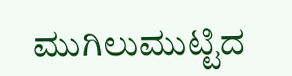ಮುಗಿಲುಮುಟ್ಟಿದ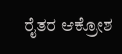ರೈತರ ಆಕ್ರೋಶ